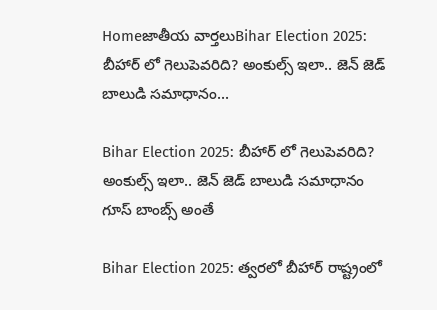Homeజాతీయ వార్తలుBihar Election 2025: బీహార్ లో గెలుపెవరిది? అంకుల్స్ ఇలా.. జెన్ జెడ్ బాలుడి సమాధానం...

Bihar Election 2025: బీహార్ లో గెలుపెవరిది? అంకుల్స్ ఇలా.. జెన్ జెడ్ బాలుడి సమాధానం గూస్ బాంబ్స్ అంతే

Bihar Election 2025: త్వరలో బీహార్ రాష్ట్రంలో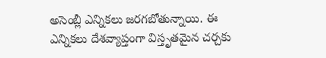అసెంబ్లీ ఎన్నికలు జరగబోతున్నాయి. ఈ ఎన్నికలు దేశవ్యాప్తంగా విస్తృతమైన చర్చకు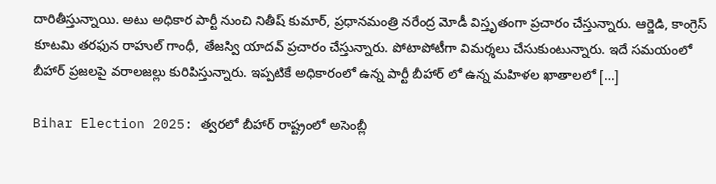దారితీస్తున్నాయి. అటు అధికార పార్టీ నుంచి నితీష్ కుమార్, ప్రధానమంత్రి నరేంద్ర మోడీ విస్తృతంగా ప్రచారం చేస్తున్నారు. ఆర్జెడి, కాంగ్రెస్ కూటమి తరఫున రాహుల్ గాంధీ, తేజస్వి యాదవ్ ప్రచారం చేస్తున్నారు. పోటాపోటీగా విమర్శలు చేసుకుంటున్నారు. ఇదే సమయంలో బీహార్ ప్రజలపై వరాలజల్లు కురిపిస్తున్నారు. ఇప్పటికే అధికారంలో ఉన్న పార్టీ బీహార్ లో ఉన్న మహిళల ఖాతాలలో […]

Bihar Election 2025: త్వరలో బీహార్ రాష్ట్రంలో అసెంబ్లీ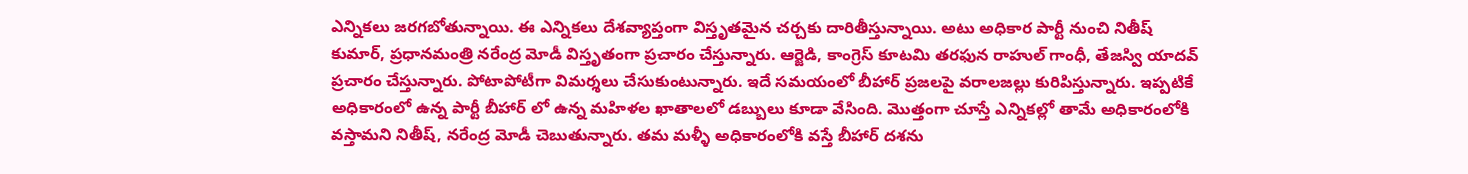ఎన్నికలు జరగబోతున్నాయి. ఈ ఎన్నికలు దేశవ్యాప్తంగా విస్తృతమైన చర్చకు దారితీస్తున్నాయి. అటు అధికార పార్టీ నుంచి నితీష్ కుమార్, ప్రధానమంత్రి నరేంద్ర మోడీ విస్తృతంగా ప్రచారం చేస్తున్నారు. ఆర్జెడి, కాంగ్రెస్ కూటమి తరఫున రాహుల్ గాంధీ, తేజస్వి యాదవ్ ప్రచారం చేస్తున్నారు. పోటాపోటీగా విమర్శలు చేసుకుంటున్నారు. ఇదే సమయంలో బీహార్ ప్రజలపై వరాలజల్లు కురిపిస్తున్నారు. ఇప్పటికే అధికారంలో ఉన్న పార్టీ బీహార్ లో ఉన్న మహిళల ఖాతాలలో డబ్బులు కూడా వేసింది. మొత్తంగా చూస్తే ఎన్నికల్లో తామే అధికారంలోకి వస్తామని నితీష్, నరేంద్ర మోడీ చెబుతున్నారు. తమ మళ్ళీ అధికారంలోకి వస్తే బీహార్ దశను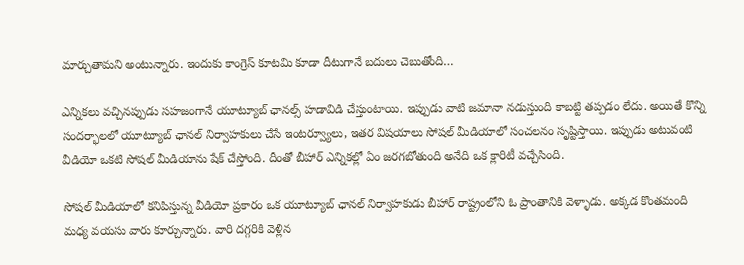మార్చుతామని అంటున్నారు. ఇందుకు కాంగ్రెస్ కూటమి కూడా దీటుగానే బదులు చెబుతోంది…

ఎన్నికలు వచ్చినప్పుడు సహజంగానే యూట్యూబ్ ఛానల్స్ హడావిడి చేస్తుంటాయి. ఇప్పుడు వాటి జమానా నడుస్తుంది కాబట్టి తప్పడం లేదు. అయితే కొన్ని సందర్భాలలో యూట్యూబ్ ఛానల్ నిర్వాహకులు చేసే ఇంటర్వ్యూలు, ఇతర విషయాలు సోషల్ మీడియాలో సంచలనం సృష్టిస్తాయి. ఇప్పుడు అటువంటి వీడియో ఒకటి సోషల్ మీడియాను షేక్ చేస్తోంది. దీంతో బీహార్ ఎన్నికల్లో ఏం జరగబోతుంది అనేది ఒక క్లారిటీ వచ్చేసింది.

సోషల్ మీడియాలో కనిపిస్తున్న వీడియో ప్రకారం ఒక యూట్యూబ్ ఛానల్ నిర్వాహకుడు బీహార్ రాష్ట్రంలోని ఓ ప్రాంతానికి వెళ్ళాడు. అక్కడ కొంతమంది మధ్య వయసు వారు కూర్చున్నారు. వారి దగ్గరికి వెళ్లిన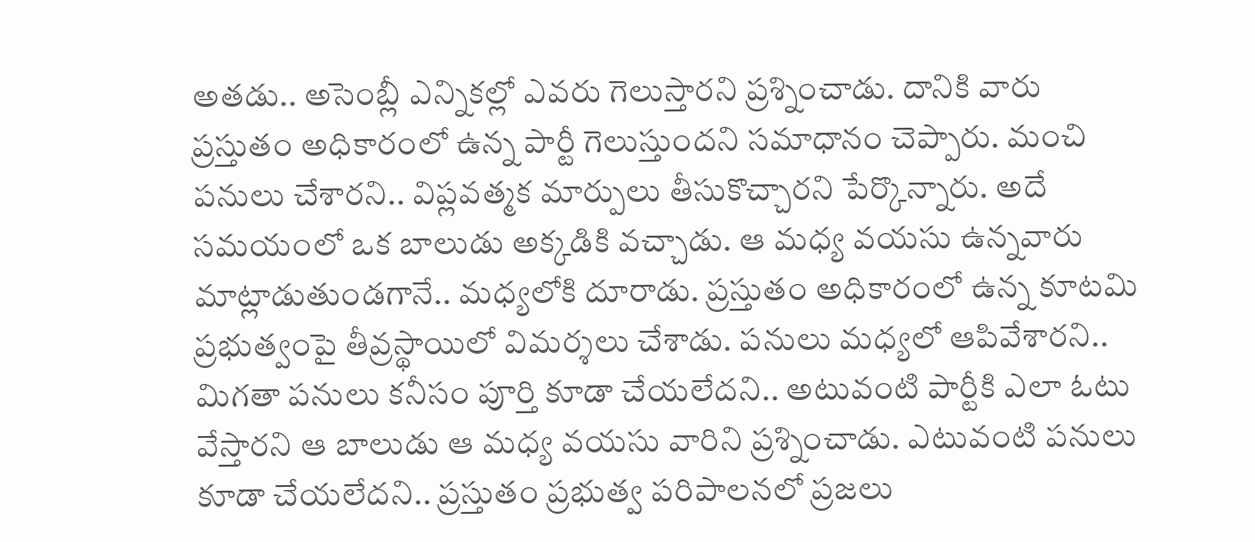అతడు.. అసెంబ్లీ ఎన్నికల్లో ఎవరు గెలుస్తారని ప్రశ్నించాడు. దానికి వారు ప్రస్తుతం అధికారంలో ఉన్న పార్టీ గెలుస్తుందని సమాధానం చెప్పారు. మంచి పనులు చేశారని.. విప్లవత్మక మార్పులు తీసుకొచ్చారని పేర్కొన్నారు. అదే సమయంలో ఒక బాలుడు అక్కడికి వచ్చాడు. ఆ మధ్య వయసు ఉన్నవారు మాట్లాడుతుండగానే.. మధ్యలోకి దూరాడు. ప్రస్తుతం అధికారంలో ఉన్న కూటమి ప్రభుత్వంపై తీవ్రస్థాయిలో విమర్శలు చేశాడు. పనులు మధ్యలో ఆపివేశారని.. మిగతా పనులు కనీసం పూర్తి కూడా చేయలేదని.. అటువంటి పార్టీకి ఎలా ఓటు వేస్తారని ఆ బాలుడు ఆ మధ్య వయసు వారిని ప్రశ్నించాడు. ఎటువంటి పనులు కూడా చేయలేదని.. ప్రస్తుతం ప్రభుత్వ పరిపాలనలో ప్రజలు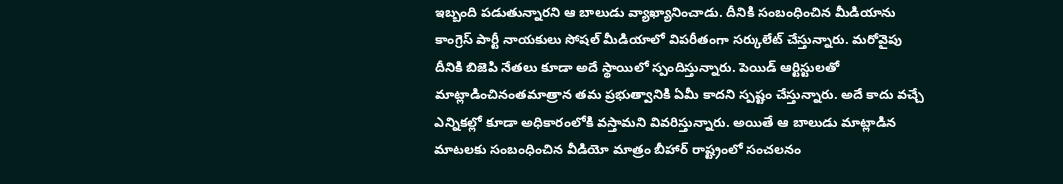ఇబ్బంది పడుతున్నారని ఆ బాలుడు వ్యాఖ్యానించాడు. దీనికి సంబంధించిన మీడియాను కాంగ్రెస్ పార్టీ నాయకులు సోషల్ మీడియాలో విపరీతంగా సర్కులేట్ చేస్తున్నారు. మరోవైపు దీనికి బిజెపి నేతలు కూడా అదే స్థాయిలో స్పందిస్తున్నారు. పెయిడ్ ఆర్టిస్టులతో మాట్లాడించినంతమాత్రాన తమ ప్రభుత్వానికి ఏమీ కాదని స్పష్టం చేస్తున్నారు. అదే కాదు వచ్చే ఎన్నికల్లో కూడా అధికారంలోకి వస్తామని వివరిస్తున్నారు. అయితే ఆ బాలుడు మాట్లాడిన మాటలకు సంబంధించిన వీడియో మాత్రం బీహార్ రాష్ట్రంలో సంచలనం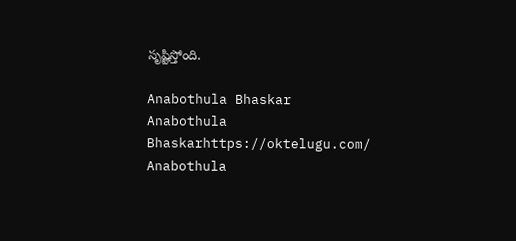సృష్టిస్తోంది.

Anabothula Bhaskar
Anabothula Bhaskarhttps://oktelugu.com/
Anabothula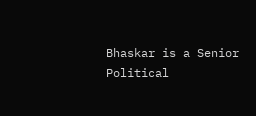Bhaskar is a Senior Political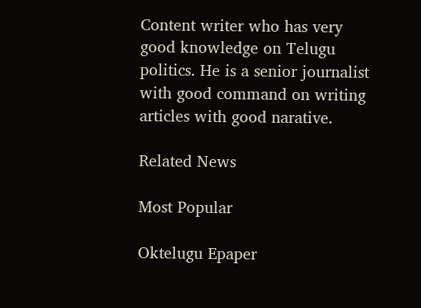Content writer who has very good knowledge on Telugu politics. He is a senior journalist with good command on writing articles with good narative.

Related News

Most Popular

Oktelugu Epaper